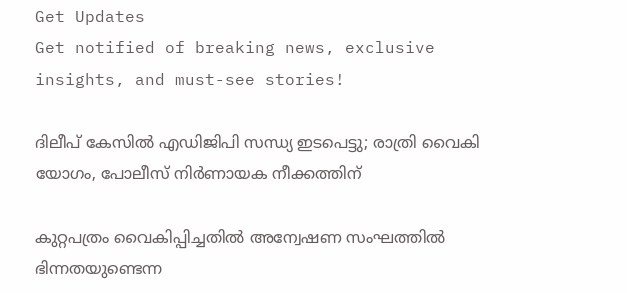Get Updates
Get notified of breaking news, exclusive insights, and must-see stories!

ദിലീപ് കേസില്‍ എഡിജിപി സന്ധ്യ ഇടപെട്ടു; രാത്രി വൈകി യോഗം, പോലീസ് നിര്‍ണായക നീക്കത്തിന്

കുറ്റപത്രം വൈകിപ്പിച്ചതില്‍ അന്വേഷണ സംഘത്തില്‍ ഭിന്നതയുണ്ടെന്ന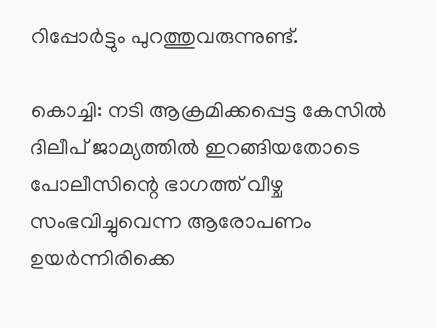റിപ്പോര്‍ട്ടും പുറത്തുവരുന്നുണ്ട്.

കൊച്ചി: നടി ആക്രമിക്കപ്പെട്ട കേസില്‍ ദിലീപ് ജാമ്യത്തില്‍ ഇറങ്ങിയതോടെ പോലീസിന്റെ ഭാഗത്ത് വീഴ്ച സംഭവിച്ചുവെന്ന ആരോപണം ഉയര്‍ന്നിരിക്കെ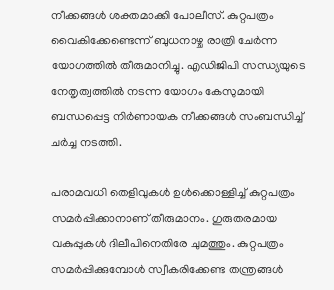നീക്കങ്ങള്‍ ശക്തമാക്കി പോലീസ്. കുറ്റപത്രം വൈകിക്കേണ്ടെന്ന് ബുധനാഴ്ച രാത്രി ചേര്‍ന്ന യോഗത്തില്‍ തീരുമാനിച്ചു. എഡിജിപി സന്ധ്യയുടെ നേതൃത്വത്തില്‍ നടന്ന യോഗം കേസുമായി ബന്ധപ്പെട്ട നിര്‍ണായക നീക്കങ്ങള്‍ സംബന്ധിച്ച് ചര്‍ച്ച നടത്തി.

പരാമവധി തെളിവുകള്‍ ഉള്‍ക്കൊള്ളിച്ച് കുറ്റപത്രം സമര്‍പ്പിക്കാനാണ് തീരുമാനം. ഗുരുതരമായ വകുപ്പുകള്‍ ദിലീപിനെതിരേ ചുമത്തും. കുറ്റപത്രം സമര്‍പ്പിക്കുമ്പോള്‍ സ്വീകരിക്കേണ്ട തന്ത്രങ്ങള്‍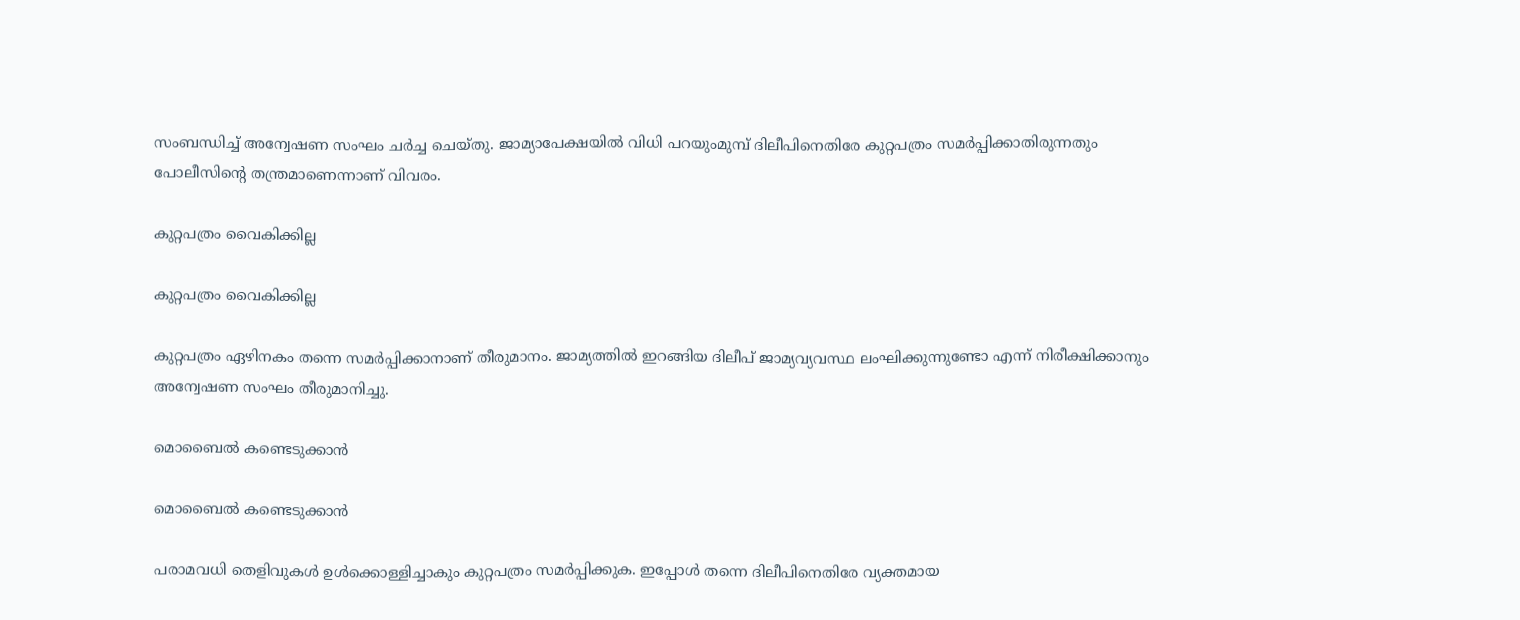സംബന്ധിച്ച് അന്വേഷണ സംഘം ചര്‍ച്ച ചെയ്തു. ജാമ്യാപേക്ഷയില്‍ വിധി പറയുംമുമ്പ് ദിലീപിനെതിരേ കുറ്റപത്രം സമര്‍പ്പിക്കാതിരുന്നതും പോലീസിന്റെ തന്ത്രമാണെന്നാണ് വിവരം.

കുറ്റപത്രം വൈകിക്കില്ല

കുറ്റപത്രം വൈകിക്കില്ല

കുറ്റപത്രം ഏഴിനകം തന്നെ സമര്‍പ്പിക്കാനാണ് തീരുമാനം. ജാമ്യത്തില്‍ ഇറങ്ങിയ ദിലീപ് ജാമ്യവ്യവസ്ഥ ലംഘിക്കുന്നുണ്ടോ എന്ന് നിരീക്ഷിക്കാനും അന്വേഷണ സംഘം തീരുമാനിച്ചു.

മൊബൈല്‍ കണ്ടെടുക്കാന്‍

മൊബൈല്‍ കണ്ടെടുക്കാന്‍

പരാമവധി തെളിവുകള്‍ ഉള്‍ക്കൊള്ളിച്ചാകും കുറ്റപത്രം സമര്‍പ്പിക്കുക. ഇപ്പോള്‍ തന്നെ ദിലീപിനെതിരേ വ്യക്തമായ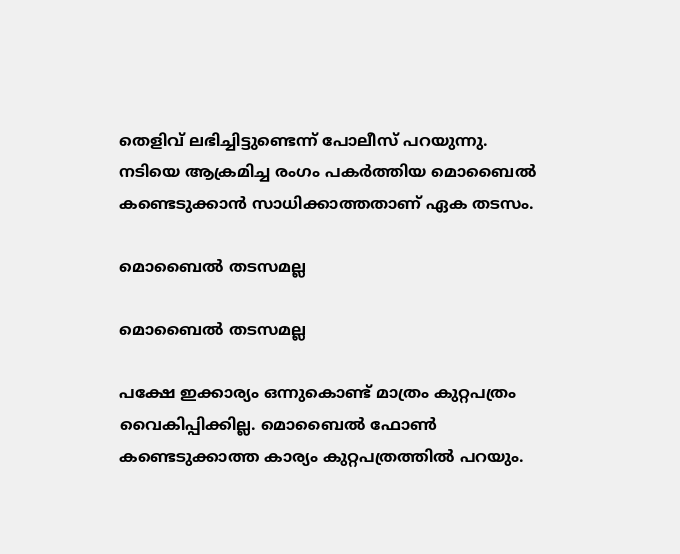തെളിവ് ലഭിച്ചിട്ടുണ്ടെന്ന് പോലീസ് പറയുന്നു. നടിയെ ആക്രമിച്ച രംഗം പകര്‍ത്തിയ മൊബൈല്‍ കണ്ടെടുക്കാന്‍ സാധിക്കാത്തതാണ് ഏക തടസം.

മൊബൈല്‍ തടസമല്ല

മൊബൈല്‍ തടസമല്ല

പക്ഷേ ഇക്കാര്യം ഒന്നുകൊണ്ട് മാത്രം കുറ്റപത്രം വൈകിപ്പിക്കില്ല. മൊബൈല്‍ ഫോണ്‍ കണ്ടെടുക്കാത്ത കാര്യം കുറ്റപത്രത്തില്‍ പറയും.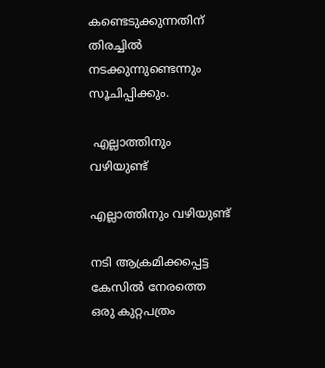കണ്ടെടുക്കുന്നതിന് തിരച്ചില്‍ നടക്കുന്നുണ്ടെന്നും സൂചിപ്പിക്കും.

 എല്ലാത്തിനും വഴിയുണ്ട്

എല്ലാത്തിനും വഴിയുണ്ട്

നടി ആക്രമിക്കപ്പെട്ട കേസില്‍ നേരത്തെ ഒരു കുറ്റപത്രം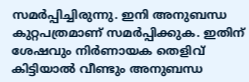സമര്‍പ്പിച്ചിരുന്നു. ഇനി അനുബന്ധ കുറ്റപത്രമാണ് സമര്‍പ്പിക്കുക. ഇതിന് ശേഷവും നിര്‍ണായക തെളിവ് കിട്ടിയാല്‍ വീണ്ടും അനുബന്ധ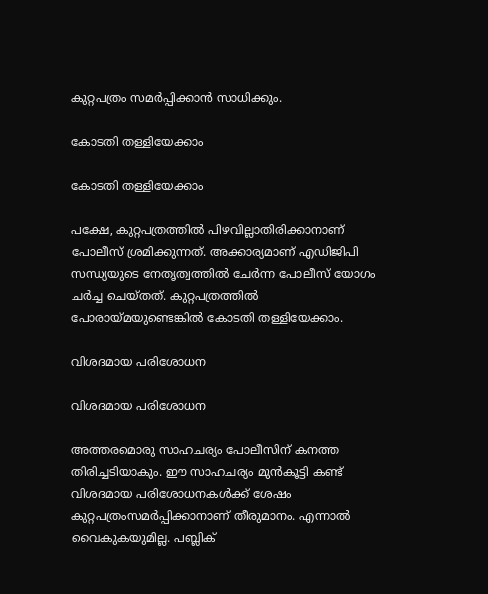കുറ്റപത്രം സമര്‍പ്പിക്കാന്‍ സാധിക്കും.

കോടതി തള്ളിയേക്കാം

കോടതി തള്ളിയേക്കാം

പക്ഷേ, കുറ്റപത്രത്തില്‍ പിഴവില്ലാതിരിക്കാനാണ് പോലീസ് ശ്രമിക്കുന്നത്. അക്കാര്യമാണ് എഡിജിപി സന്ധ്യയുടെ നേതൃത്വത്തില്‍ ചേര്‍ന്ന പോലീസ് യോഗം ചര്‍ച്ച ചെയ്തത്. കുറ്റപത്രത്തില്‍ പോരായ്മയുണ്ടെങ്കില്‍ കോടതി തള്ളിയേക്കാം.

വിശദമായ പരിശോധന

വിശദമായ പരിശോധന

അത്തരമൊരു സാഹചര്യം പോലീസിന് കനത്ത തിരിച്ചടിയാകും. ഈ സാഹചര്യം മുന്‍കൂട്ടി കണ്ട് വിശദമായ പരിശോധനകള്‍ക്ക് ശേഷം കുറ്റപത്രംസമര്‍പ്പിക്കാനാണ് തീരുമാനം. എന്നാല്‍ വൈകുകയുമില്ല. പബ്ലിക്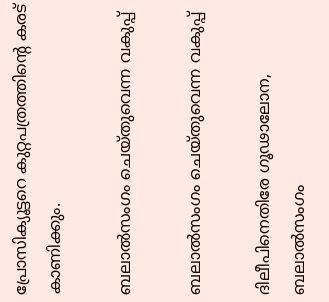പ്രോസിക്യൂട്ടറെ കുറ്റപത്രത്തിന്റെ കരട് കാണിക്കും.

ബലാല്‍സംഗം ചെയ്തുവെന്ന വകുപ്പ്

ബലാല്‍സംഗം ചെയ്തുവെന്ന വകുപ്പ്

ദിലീപിനെതിരേ ഗൂഢാലോന, ബലാല്‍സംഗം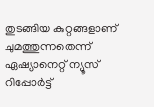തുടങ്ങിയ കുറ്റങ്ങളാണ് ചുമത്തുന്നതെന്ന് ഏഷ്യാനെറ്റ് ന്യൂസ് റിപ്പോര്‍ട്ട്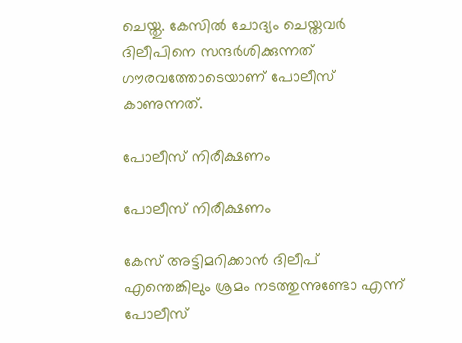ചെയ്തു. കേസില്‍ ചോദ്യം ചെയ്തവര്‍ ദിലീപിനെ സന്ദര്‍ശിക്കുന്നത് ഗൗരവത്തോടെയാണ് പോലീസ് കാണുന്നത്.

പോലീസ് നിരീക്ഷണം

പോലീസ് നിരീക്ഷണം

കേസ് അട്ടിമറിക്കാന്‍ ദിലീപ് എന്തെങ്കിലും ശ്രമം നടത്തുന്നുണ്ടോ എന്ന് പോലീസ്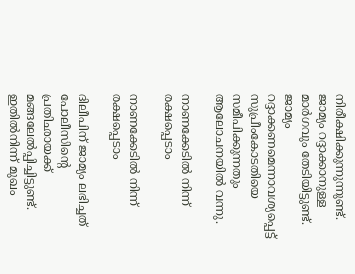നിരീക്ഷിക്കുന്നുന്നുണ്ട്. ജാമ്യം റദ്ദാക്കാനുള്ള മാര്‍ഗവും തേടിയിട്ടുണ്ട്. ജാമ്യം റദ്ദാക്കണമെന്നാവശ്യപ്പെട്ട് സുപ്രീംകോടതിയെ സമീപിക്കുന്നതും ആലോചനയില്‍ വന്നു.

നാണക്കേടില്‍ നിന്ന് രക്ഷപ്പെടാം

നാണക്കേടില്‍ നിന്ന് രക്ഷപ്പെടാം

ദിലീപിന് ജാമ്യം ലഭിച്ചത് പോലീസിന്റെ പ്രതിഛായക്ക് മങ്ങലേല്‍പ്പിച്ചിട്ടുണ്ട്. ഇതില്‍നിന്ന് മുഖം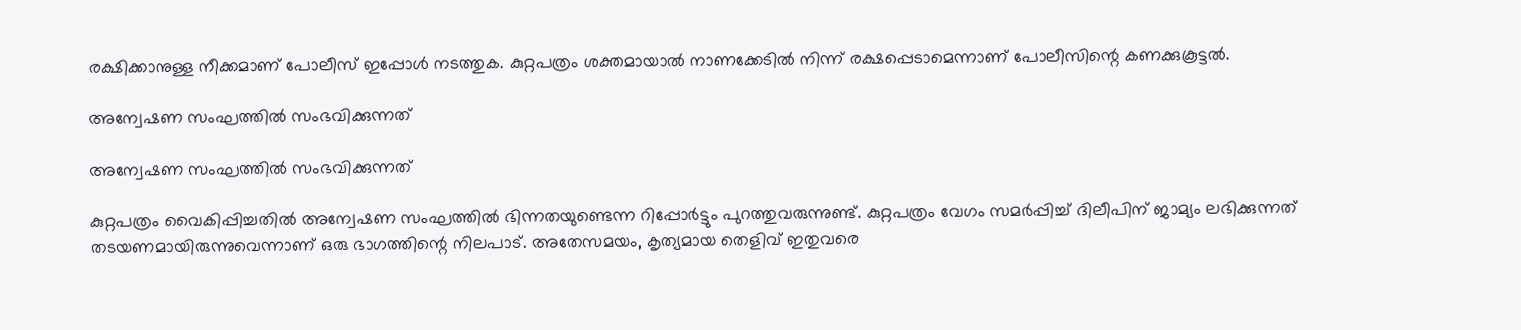രക്ഷിക്കാനുള്ള നീക്കമാണ് പോലീസ് ഇപ്പോള്‍ നടത്തുക. കുറ്റപത്രം ശക്തമായാല്‍ നാണക്കേടില്‍ നിന്ന് രക്ഷപ്പെടാമെന്നാണ് പോലീസിന്റെ കണക്കുകൂട്ടല്‍.

അന്വേഷണ സംഘത്തില്‍ സംഭവിക്കുന്നത്

അന്വേഷണ സംഘത്തില്‍ സംഭവിക്കുന്നത്

കുറ്റപത്രം വൈകിപ്പിച്ചതില്‍ അന്വേഷണ സംഘത്തില്‍ ഭിന്നതയുണ്ടെന്ന റിപ്പോര്‍ട്ടും പുറത്തുവരുന്നുണ്ട്. കുറ്റപത്രം വേഗം സമര്‍പ്പിച്ച് ദിലീപിന് ജാമ്യം ലഭിക്കുന്നത് തടയണമായിരുന്നുവെന്നാണ് ഒരു ഭാഗത്തിന്റെ നിലപാട്. അതേസമയം, കൃത്യമായ തെളിവ് ഇതുവരെ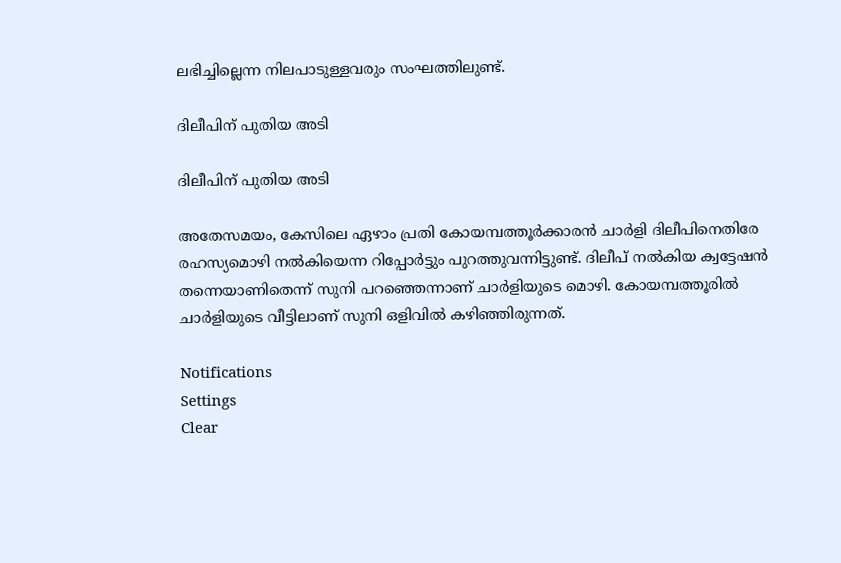ലഭിച്ചില്ലെന്ന നിലപാടുള്ളവരും സംഘത്തിലുണ്ട്.

ദിലീപിന് പുതിയ അടി

ദിലീപിന് പുതിയ അടി

അതേസമയം, കേസിലെ ഏഴാം പ്രതി കോയമ്പത്തൂര്‍ക്കാരന്‍ ചാര്‍ളി ദിലീപിനെതിരേ രഹസ്യമൊഴി നല്‍കിയെന്ന റിപ്പോര്‍ട്ടും പുറത്തുവന്നിട്ടുണ്ട്. ദിലീപ് നല്‍കിയ ക്വട്ടേഷന്‍ തന്നെയാണിതെന്ന് സുനി പറഞ്ഞെന്നാണ് ചാര്‍ളിയുടെ മൊഴി. കോയമ്പത്തൂരില്‍ ചാര്‍ളിയുടെ വീട്ടിലാണ് സുനി ഒളിവില്‍ കഴിഞ്ഞിരുന്നത്.

Notifications
Settings
Clear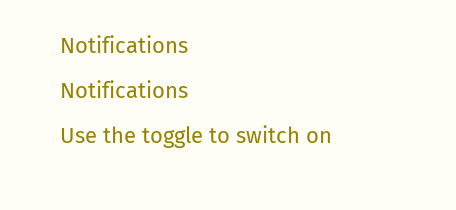Notifications
Notifications
Use the toggle to switch on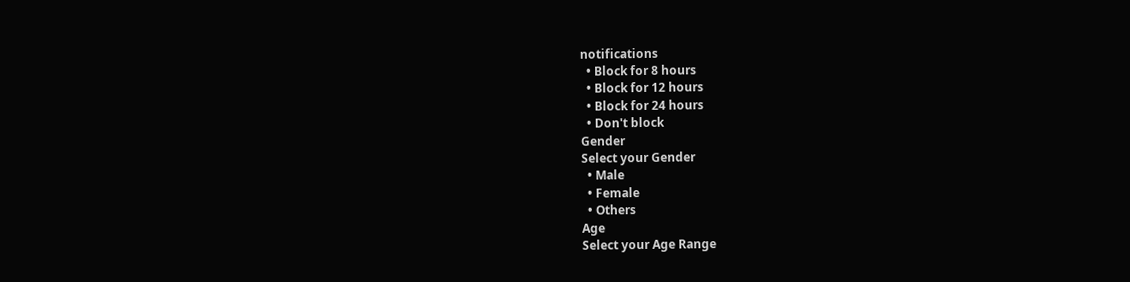notifications
  • Block for 8 hours
  • Block for 12 hours
  • Block for 24 hours
  • Don't block
Gender
Select your Gender
  • Male
  • Female
  • Others
Age
Select your Age Range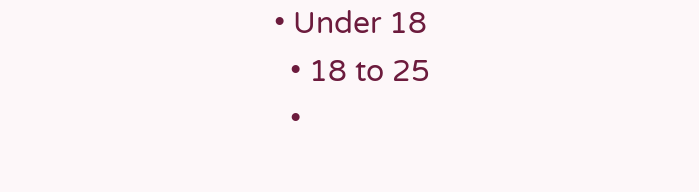• Under 18
  • 18 to 25
  •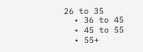26 to 35
  • 36 to 45
  • 45 to 55
  • 55+